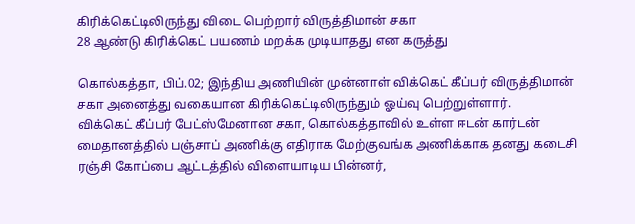கிரிக்கெட்டிலிருந்து விடை பெற்றார் விருத்திமான் சகா
28 ஆண்டு கிரிக்கெட் பயணம் மறக்க முடியாதது என கருத்து

கொல்கத்தா, பிப்.02; இந்திய அணியின் முன்னாள் விக்கெட் கீப்பர் விருத்திமான் சகா அனைத்து வகையான கிரிக்கெட்டிலிருந்தும் ஓய்வு பெற்றுள்ளார்.
விக்கெட் கீப்பர் பேட்ஸ்மேனான சகா, கொல்கத்தாவில் உள்ள ஈடன் கார்டன் மைதானத்தில் பஞ்சாப் அணிக்கு எதிராக மேற்குவங்க அணிக்காக தனது கடைசி ரஞ்சி கோப்பை ஆட்டத்தில் விளையாடிய பின்னர்,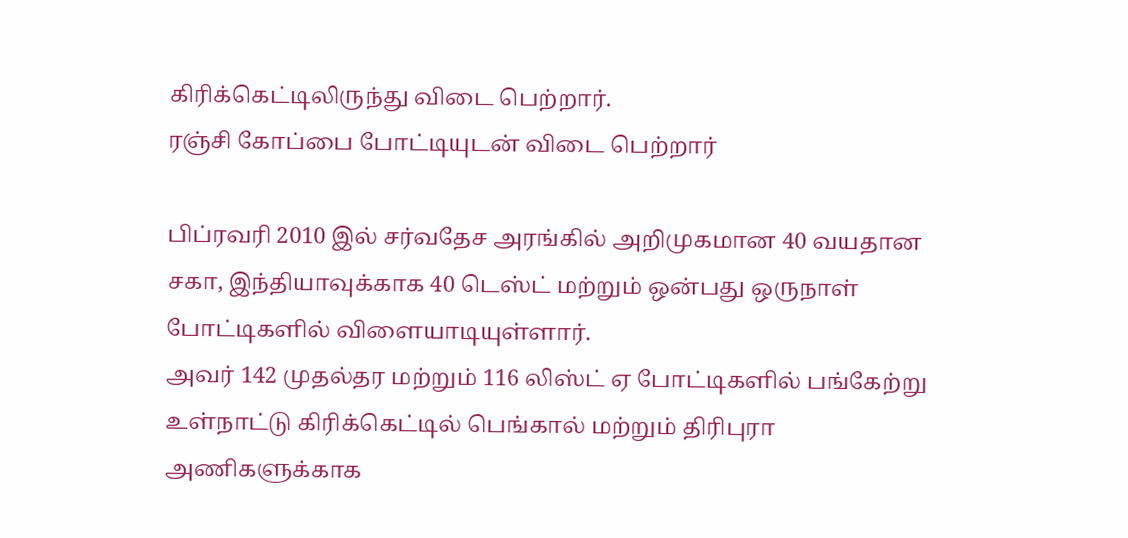கிரிக்கெட்டிலிருந்து விடை பெற்றார்.
ரஞ்சி கோப்பை போட்டியுடன் விடை பெற்றார்

பிப்ரவரி 2010 இல் சர்வதேச அரங்கில் அறிமுகமான 40 வயதான சகா, இந்தியாவுக்காக 40 டெஸ்ட் மற்றும் ஒன்பது ஒருநாள் போட்டிகளில் விளையாடியுள்ளார்.
அவர் 142 முதல்தர மற்றும் 116 லிஸ்ட் ஏ போட்டிகளில் பங்கேற்று உள்நாட்டு கிரிக்கெட்டில் பெங்கால் மற்றும் திரிபுரா அணிகளுக்காக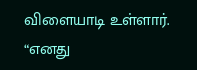விளையாடி உள்ளார்.
“எனது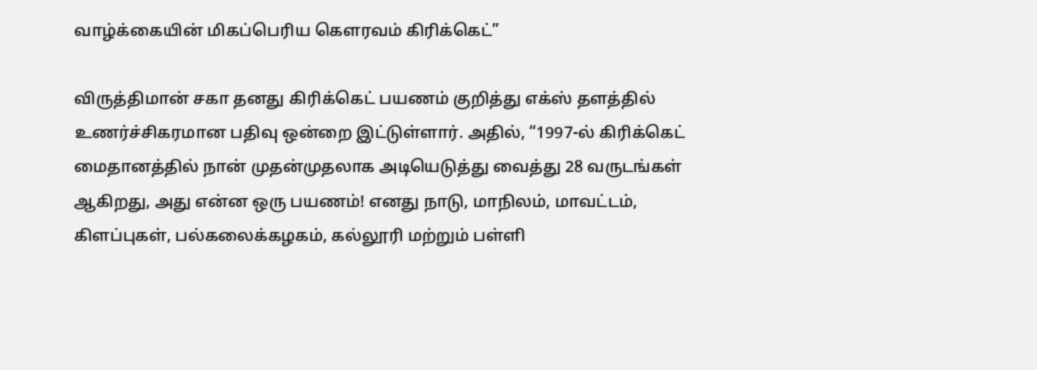வாழ்க்கையின் மிகப்பெரிய கௌரவம் கிரிக்கெட்”

விருத்திமான் சகா தனது கிரிக்கெட் பயணம் குறித்து எக்ஸ் தளத்தில் உணர்ச்சிகரமான பதிவு ஒன்றை இட்டுள்ளார். அதில், “1997-ல் கிரிக்கெட் மைதானத்தில் நான் முதன்முதலாக அடியெடுத்து வைத்து 28 வருடங்கள் ஆகிறது, அது என்ன ஒரு பயணம்! எனது நாடு, மாநிலம், மாவட்டம், கிளப்புகள், பல்கலைக்கழகம், கல்லூரி மற்றும் பள்ளி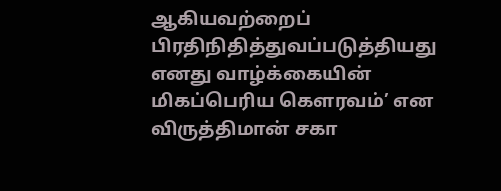ஆகியவற்றைப் பிரதிநிதித்துவப்படுத்தியது எனது வாழ்க்கையின் மிகப்பெரிய கௌரவம்’ என விருத்திமான் சகா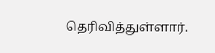தெரிவித்துள்ளார்.